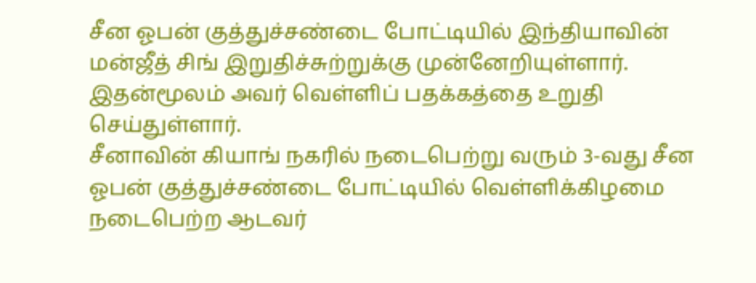சீன ஓபன் குத்துச்சண்டை போட்டியில் இந்தியாவின் மன்ஜீத் சிங் இறுதிச்சுற்றுக்கு முன்னேறியுள்ளார். இதன்மூலம் அவர் வெள்ளிப் பதக்கத்தை உறுதி செய்துள்ளார்.
சீனாவின் கியாங் நகரில் நடைபெற்று வரும் 3-வது சீன ஓபன் குத்துச்சண்டை போட்டியில் வெள்ளிக்கிழமை நடைபெற்ற ஆடவர்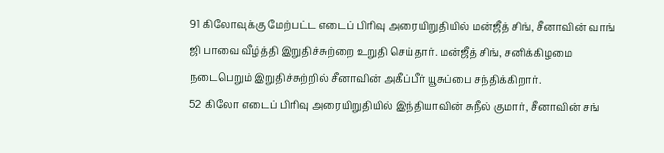91 கிலோவுக்கு மேற்பட்ட எடைப் பிரிவு அரையிறுதியில் மன்ஜீத் சிங், சீனாவின் வாங் ஜி பாவை வீழ்த்தி இறுதிச்சுற்றை உறுதி செய்தார். மன்ஜீத் சிங், சனிக்கிழமை நடைபெறும் இறுதிச்சுற்றில் சீனாவின் அகீப்பீர் யூசுப்பை சந்திக்கிறார்.
52 கிலோ எடைப் பிரிவு அரையிறுதியில் இந்தியாவின் சுநீல் குமார், சீனாவின் சங்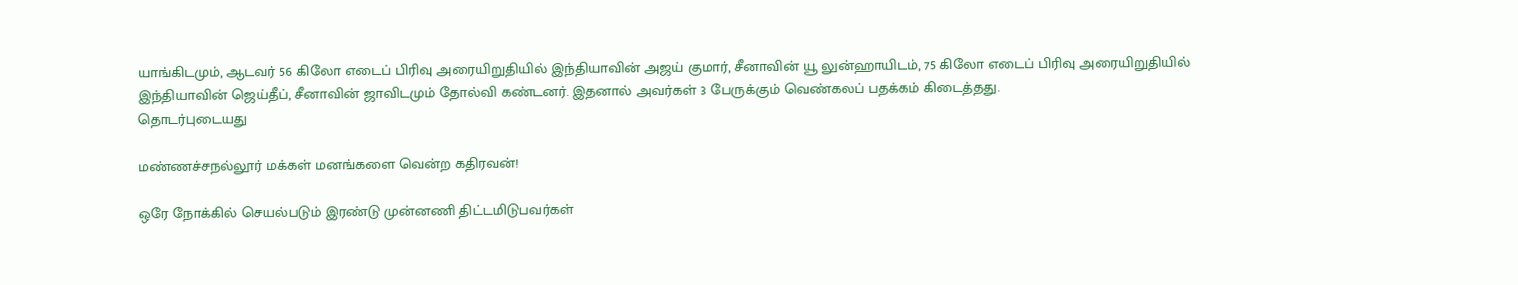யாங்கிடமும், ஆடவர் 56 கிலோ எடைப் பிரிவு அரையிறுதியில் இந்தியாவின் அஜய் குமார், சீனாவின் யூ லுன்ஹாயிடம், 75 கிலோ எடைப் பிரிவு அரையிறுதியில் இந்தியாவின் ஜெய்தீப், சீனாவின் ஜாவிடமும் தோல்வி கண்டனர். இதனால் அவர்கள் 3 பேருக்கும் வெண்கலப் பதக்கம் கிடைத்தது.
தொடர்புடையது

மண்ணச்சநல்லூர் மக்கள் மனங்களை வென்ற கதிரவன்!

ஒரே நோக்கில் செயல்படும் இரண்டு முன்னணி திட்டமிடுபவர்கள்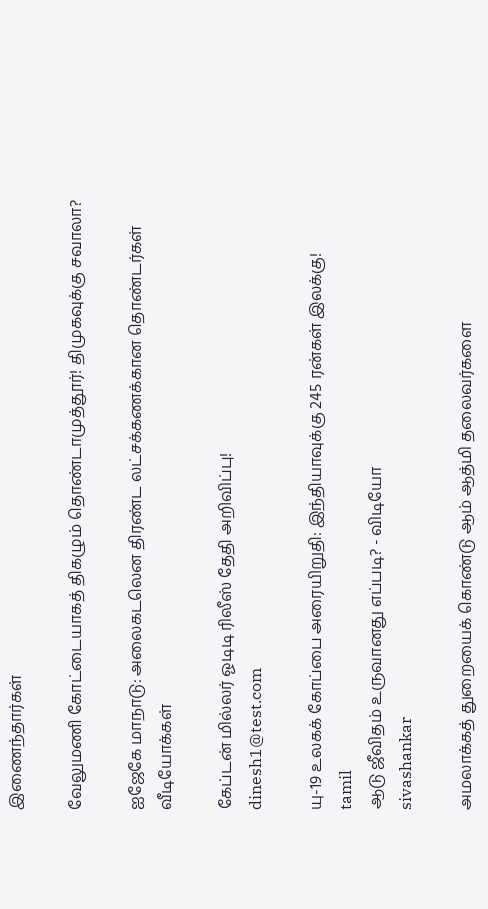இணைந்தார்கள்

வேலுமணி கோட்டையாகத் திகழும் தொண்டாமுத்தூர்! திமுகவுக்கு சவாலா?

ஐஜேகே மாநாடு: அலைகடலென திரண்ட லட்சக்கணக்கான தொண்டர்கள்
வீடியோக்கள்

கேப்டன் மில்லர் ஓடிடி ரிலீஸ் தேதி அறிவிப்பு!
dinesh1@test.com

யு-19 உலகக் கோப்பை அரையிறுதி: இந்தியாவுக்கு 245 ரன்கள் இலக்கு!
tamil
ஆடு ஜீவிதம் உருவானது எப்படி? - விடியோ
sivashankar

அமலாக்கத் துறையைக் கொண்டு ஆம் ஆத்மி தலைவர்களை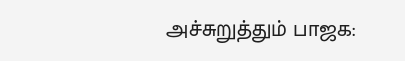அச்சுறுத்தும் பாஜக: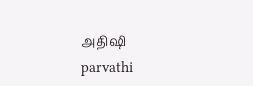அதிஷி
parvathi